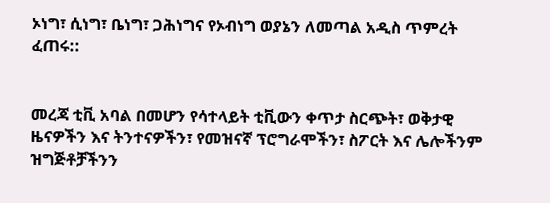ኦነግ፣ ሲነግ፣ ቤነግ፣ ጋሕነግና የኦብነግ ወያኔን ለመጣል አዲስ ጥምረት ፈጠሩ::


መረጃ ቲቪ አባል በመሆን የሳተላይት ቲቪውን ቀጥታ ስርጭት፣ ወቅታዊ ዜናዎችን እና ትንተናዎችን፣ የመዝናኛ ፕሮግራሞችን፣ ስፖርት እና ሌሎችንም ዝግጅቶቻችንን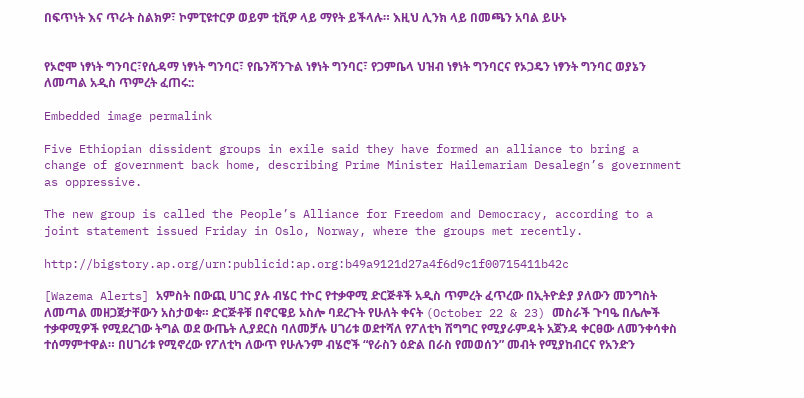በፍጥነት እና ጥራት ስልክዎ፣ ኮምፒዩተርዎ ወይም ቲቪዎ ላይ ማየት ይችላሉ። እዚህ ሊንክ ላይ በመጫን አባል ይሁኑ


የኦሮሞ ነፃነት ግንባር፣የሲዳማ ነፃነት ግንባር፣ የቤንሻንጉል ነፃነት ግንባር፣ የጋምቤላ ህዝብ ነፃነት ግንባርና የኦጋዴን ነፃንት ግንባር ወያኔን ለመጣል አዲስ ጥምረት ፈጠሩ::

Embedded image permalink

Five Ethiopian dissident groups in exile said they have formed an alliance to bring a change of government back home, describing Prime Minister Hailemariam Desalegn’s government as oppressive.

The new group is called the People’s Alliance for Freedom and Democracy, according to a joint statement issued Friday in Oslo, Norway, where the groups met recently.

http://bigstory.ap.org/urn:publicid:ap.org:b49a9121d27a4f6d9c1f00715411b42c

[Wazema Alerts] አምስት በውጪ ሀገር ያሉ ብሄር ተኮር የተቃዋሚ ድርጅቶች አዲስ ጥምረት ፈጥረው በኢትዮዽያ ያለውን መንግስት ለመጣል መዘጋጀታቸውን አስታወቁ። ድርጅቶቹ በኖርዌይ ኦስሎ ባደረጉት የሁለት ቀናት (October 22 & 23) መስራች ጉባዔ በሌሎች ተቃዋሚዎች የሚደረገው ትግል ወደ ውጤት ሊያደርስ ባለመቻሉ ሀገሪቱ ወደተሻለ የፖለቲካ ሽግግር የሚያራምዳት አጀንዳ ቀርፀው ለመንቀሳቀስ ተሰማምተዋል። በሀገሪቱ የሚኖረው የፖለቲካ ለውጥ የሁሉንም ብሄሮች “የራስን ዕድል በራስ የመወሰን” መብት የሚያከብርና የአንድን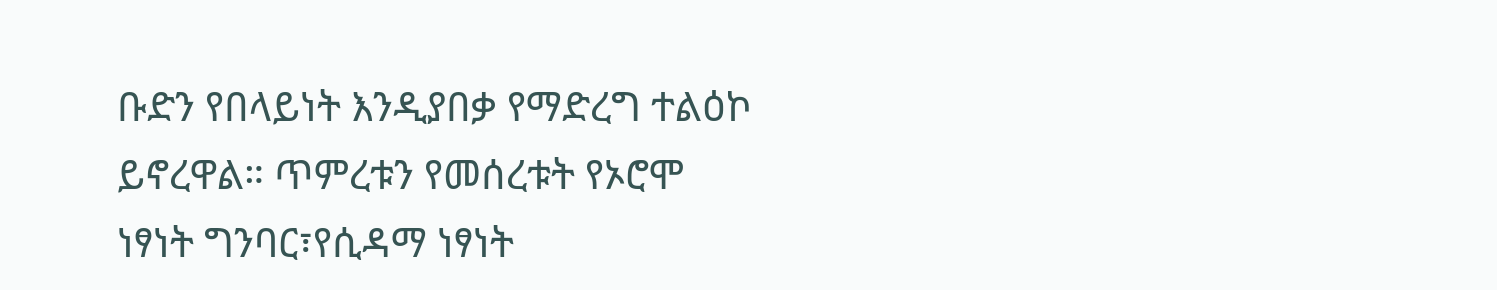ቡድን የበላይነት እንዲያበቃ የማድረግ ተልዕኮ ይኖረዋል። ጥምረቱን የመሰረቱት የኦሮሞ ነፃነት ግንባር፣የሲዳማ ነፃነት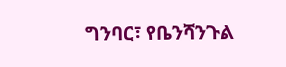ግንባር፣ የቤንሻንጉል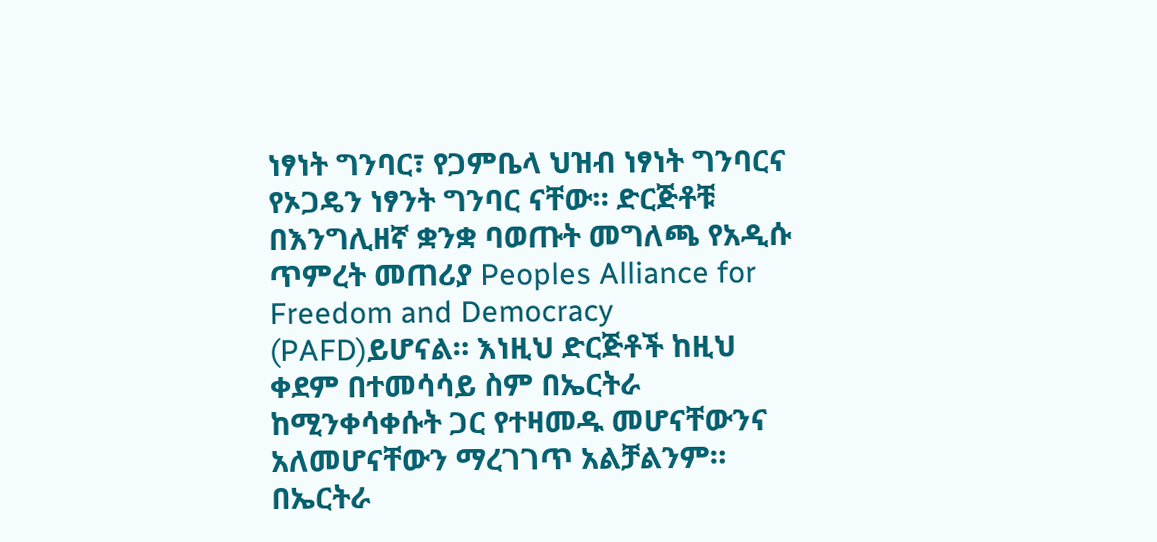ነፃነት ግንባር፣ የጋምቤላ ህዝብ ነፃነት ግንባርና የኦጋዴን ነፃንት ግንባር ናቸው። ድርጅቶቹ በእንግሊዘኛ ቋንቋ ባወጡት መግለጫ የአዲሱ ጥምረት መጠሪያ Peoples Alliance for Freedom and Democracy (PAFD)ይሆናል። እነዚህ ድርጅቶች ከዚህ ቀደም በተመሳሳይ ስም በኤርትራ ከሚንቀሳቀሱት ጋር የተዛመዱ መሆናቸውንና አለመሆናቸውን ማረገገጥ አልቻልንም። በኤርትራ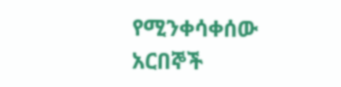የሚንቀሳቀሰው አርበኞች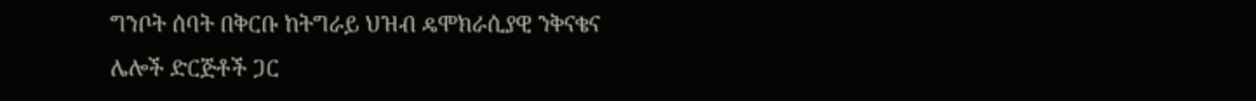ግንቦት ሰባት በቅርቡ ከትግራይ ህዝብ ዴሞክራሲያዊ ንቅናቄና ሌሎች ድርጅቶች ጋር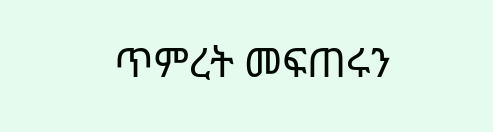ጥምረት መፍጠሩን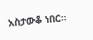አስታውቆ ነበር።